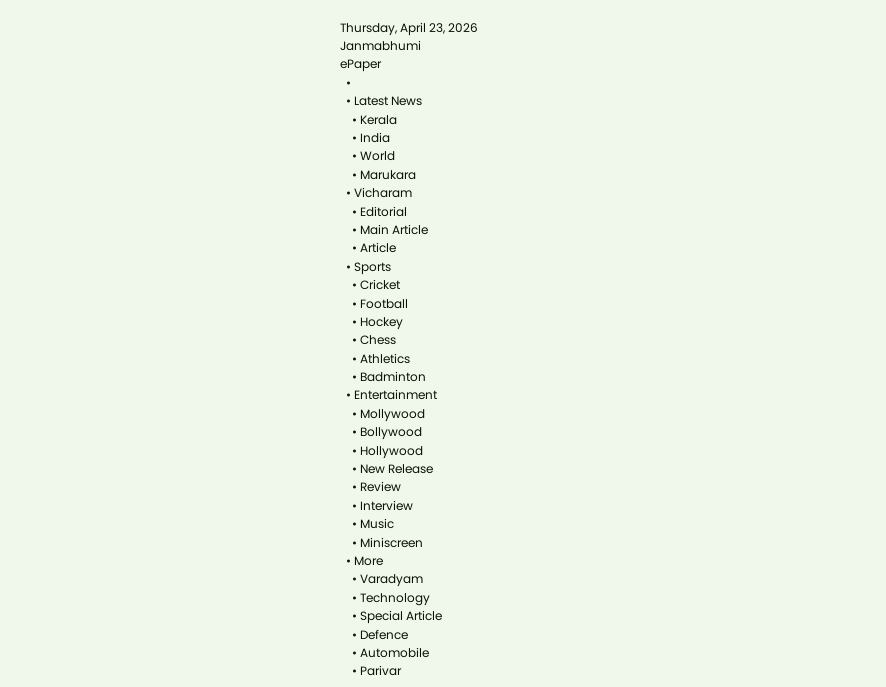Thursday, April 23, 2026
Janmabhumi
ePaper
  •
  • Latest News
    • Kerala
    • India
    • World
    • Marukara
  • Vicharam
    • Editorial
    • Main Article
    • Article
  • Sports
    • Cricket
    • Football
    • Hockey
    • Chess
    • Athletics
    • Badminton
  • Entertainment
    • Mollywood
    • Bollywood
    • Hollywood
    • New Release
    • Review
    • Interview
    • Music
    • Miniscreen
  • More
    • Varadyam
    • Technology
    • Special Article
    • Defence
    • Automobile
    • Parivar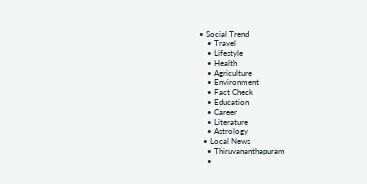• Social Trend
    • Travel
    • Lifestyle
    • Health
    • Agriculture
    • Environment
    • Fact Check
    • Education
    • Career
    • Literature
    • Astrology
  • Local News
    • Thiruvananthapuram
    •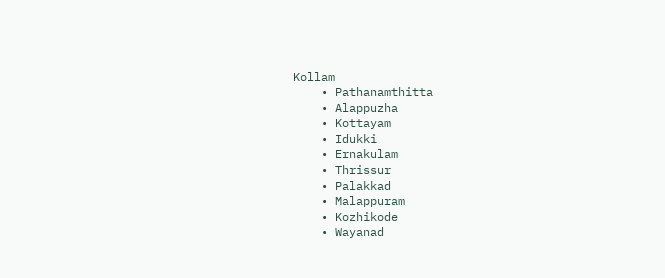Kollam
    • Pathanamthitta
    • Alappuzha
    • Kottayam
    • Idukki
    • Ernakulam
    • Thrissur
    • Palakkad
    • Malappuram
    • Kozhikode
    • Wayanad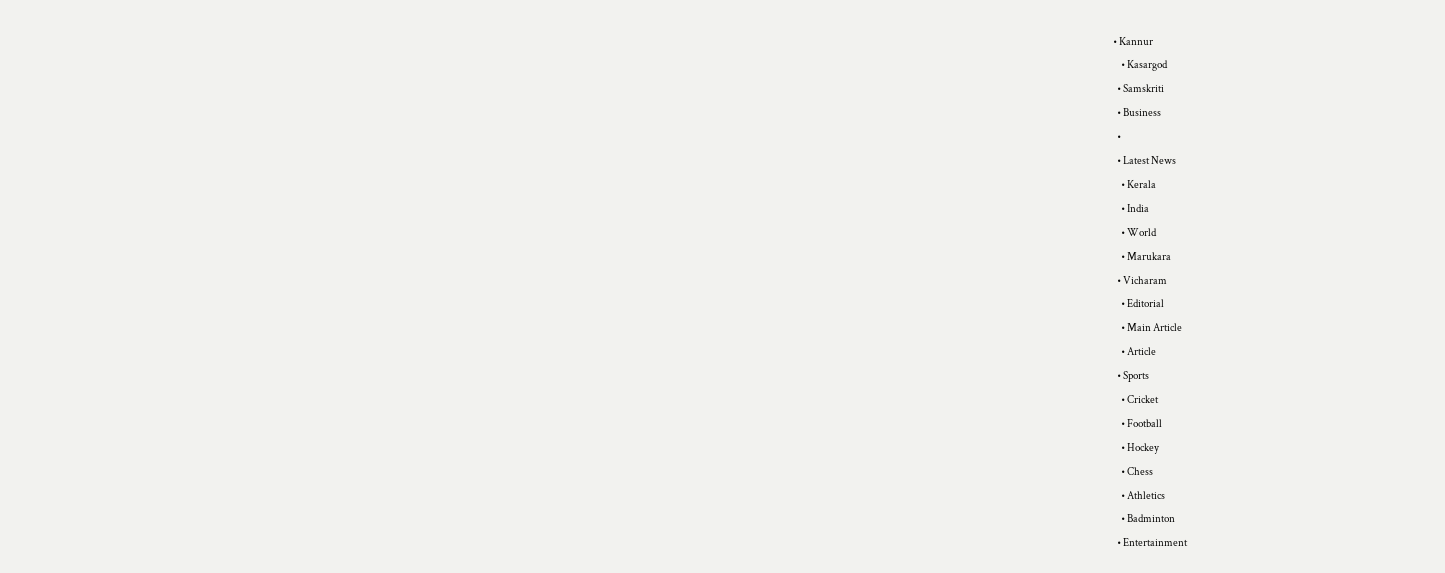• Kannur
    • Kasargod
  • Samskriti
  • Business
  •
  • Latest News
    • Kerala
    • India
    • World
    • Marukara
  • Vicharam
    • Editorial
    • Main Article
    • Article
  • Sports
    • Cricket
    • Football
    • Hockey
    • Chess
    • Athletics
    • Badminton
  • Entertainment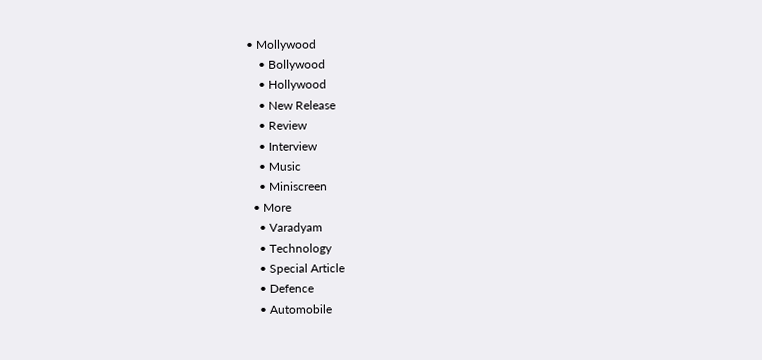• Mollywood
    • Bollywood
    • Hollywood
    • New Release
    • Review
    • Interview
    • Music
    • Miniscreen
  • More
    • Varadyam
    • Technology
    • Special Article
    • Defence
    • Automobile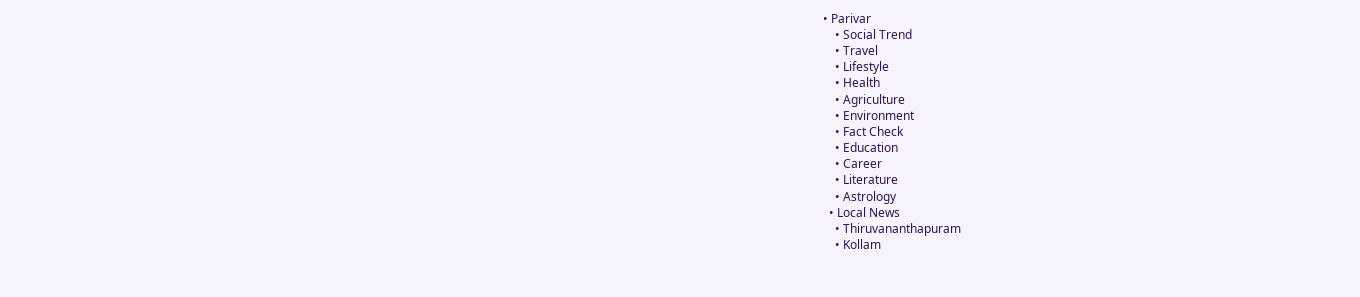• Parivar
    • Social Trend
    • Travel
    • Lifestyle
    • Health
    • Agriculture
    • Environment
    • Fact Check
    • Education
    • Career
    • Literature
    • Astrology
  • Local News
    • Thiruvananthapuram
    • Kollam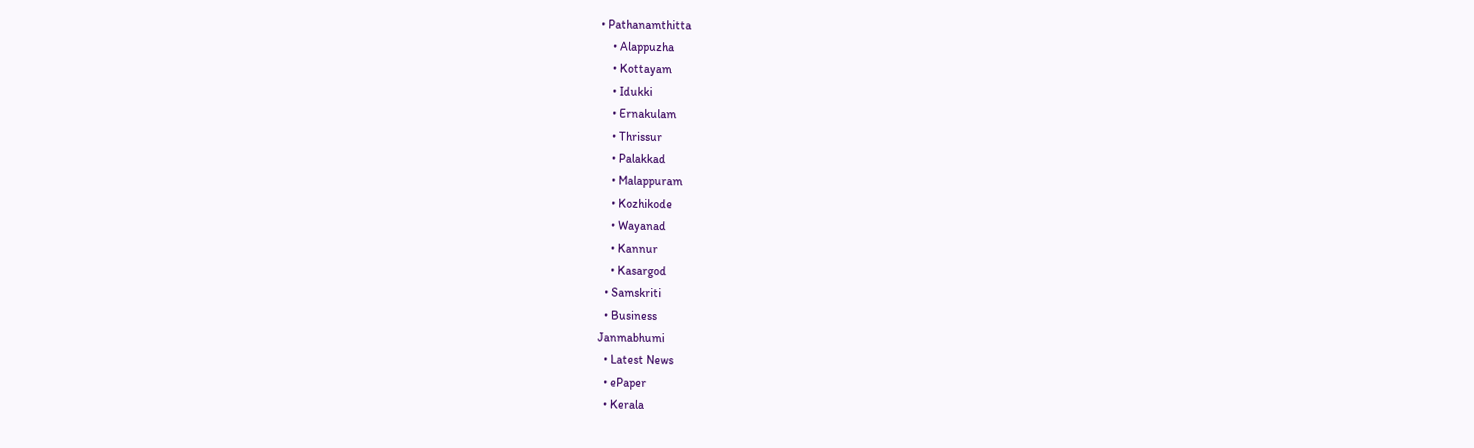• Pathanamthitta
    • Alappuzha
    • Kottayam
    • Idukki
    • Ernakulam
    • Thrissur
    • Palakkad
    • Malappuram
    • Kozhikode
    • Wayanad
    • Kannur
    • Kasargod
  • Samskriti
  • Business
Janmabhumi
  • Latest News
  • ePaper
  • Kerala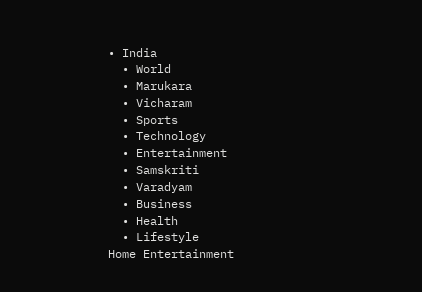• India
  • World
  • Marukara
  • Vicharam
  • Sports
  • Technology
  • Entertainment
  • Samskriti
  • Varadyam
  • Business
  • Health
  • Lifestyle
Home Entertainment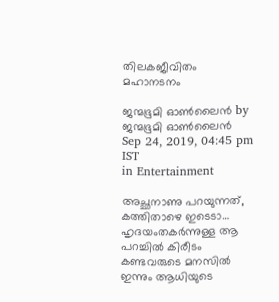തിലകജീവിതം മഹാനടനം

ജന്മഭൂമി ഓണ്‍ലൈന്‍ by ജന്മഭൂമി ഓണ്‍ലൈന്‍
Sep 24, 2019, 04:45 pm IST
in Entertainment

അച്ഛനാണു പറയുന്നത്, കത്തിതാഴെ ഇടെടാ… ഹൃദയംതകര്‍ന്നുള്ള ആ പറച്ചില്‍ കിരീടം കണ്ടവരുടെ മനസില്‍ ഇന്നും ആധിയുടെ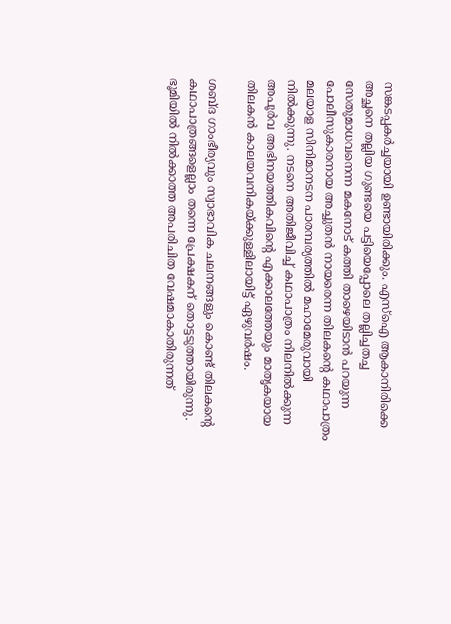സങ്കടപ്പകര്‍ച്ചയായി ഉണ്ടായിരിക്കും. എസ്‌ഐ ആകാനിരിക്കെ അച്ഛനെ തല്ലിയ ഗുണ്ടയെ പട്ടിയെപ്പോലെ തല്ലിച്ചതച്ച സേതുമാധവനെന്ന മകനോട് കത്തി താഴെയിടാന്‍ പറയുന്ന പോലീസുകാരനായ അച്ചുതന്‍ നായരെന്ന തിലകന്റെ കഥാപാത്രം മലയാള സിനിമാനടന പാരമ്പര്യത്തില്‍ മഹാമേരുവായി നില്‍ക്കുന്നു. നടനെ അതിജീവിച്ച് കഥാപാത്രം നിലനില്‍ക്കുന്ന അപൂര്‍വ അഭിനയത്തികവിന്റെ എക്കാലത്തേയും മാതൃകയായ തിലകന്‍ കാലയവനികയ്‌ക്കുള്ളിലായിട്ട് ഏഴുവര്‍ഷം.

ശബ്ദ ഗാംഭീര്യവും സ്വാഭാവിക ചലനങ്ങളും കൊണ്ട് തിലകന്റെ കഥാപാത്രങ്ങളെല്ലാം തന്നെ പ്രേക്ഷകന് തൊട്ടടുത്തായിരുന്നു. ഭൂമിയില്‍ നില്‍ക്കാത്ത അപരിചിത വേഷമാകാതിരുന്നത്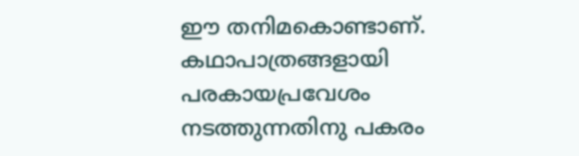ഈ തനിമകൊണ്ടാണ്. കഥാപാത്രങ്ങളായി പരകായപ്രവേശം നടത്തുന്നതിനു പകരം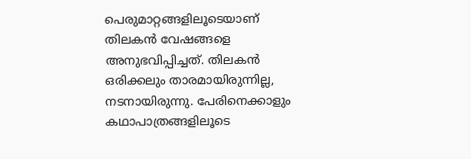പെരുമാറ്റങ്ങളിലൂടെയാണ് തിലകന്‍ വേഷങ്ങളെ അനുഭവിപ്പിച്ചത്. തിലകന്‍ ഒരിക്കലും താരമായിരുന്നില്ല, നടനായിരുന്നു. പേരിനെക്കാളും കഥാപാത്രങ്ങളിലൂടെ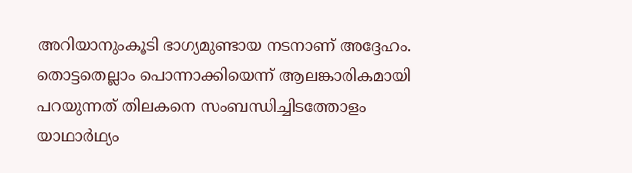അറിയാനുംകൂടി ഭാഗ്യമുണ്ടായ നടനാണ് അദ്ദേഹം. തൊട്ടതെല്ലാം പൊന്നാക്കിയെന്ന് ആലങ്കാരികമായി പറയുന്നത് തിലകനെ സംബന്ധിച്ചിടത്തോളം യാഥാര്‍ഥ്യം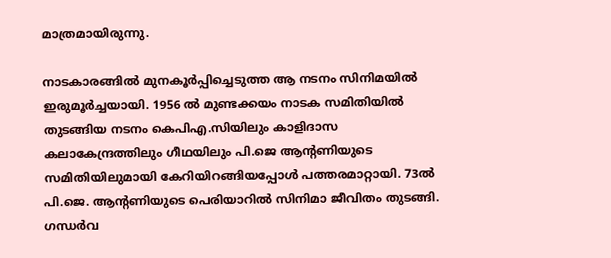മാത്രമായിരുന്നു.

നാടകാരങ്ങില്‍ മുനകൂര്‍പ്പിച്ചെടുത്ത ആ നടനം സിനിമയില്‍ ഇരുമൂര്‍ച്ചയായി. 1956 ല്‍ മുണ്ടക്കയം നാടക സമിതിയില്‍ തുടങ്ങിയ നടനം കെപിഎ.സിയിലും കാളിദാസ കലാകേന്ദ്രത്തിലും ഗീഥയിലും പി.ജെ ആന്റണിയുടെ സമിതിയിലുമായി കേറിയിറങ്ങിയപ്പോള്‍ പത്തരമാറ്റായി. 73ല്‍ പി.ജെ. ആന്റണിയുടെ പെരിയാറില്‍ സിനിമാ ജീവിതം തുടങ്ങി. ഗന്ധര്‍വ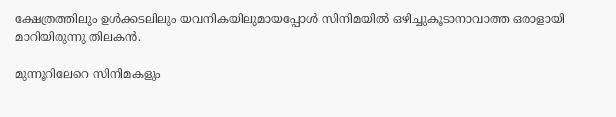ക്ഷേത്രത്തിലും ഉള്‍ക്കടലിലും യവനികയിലുമായപ്പോള്‍ സിനിമയില്‍ ഒഴിച്ചുകൂടാനാവാത്ത ഒരാളായി മാറിയിരുന്നു തിലകന്‍.

മുന്നൂറിലേറെ സിനിമകളും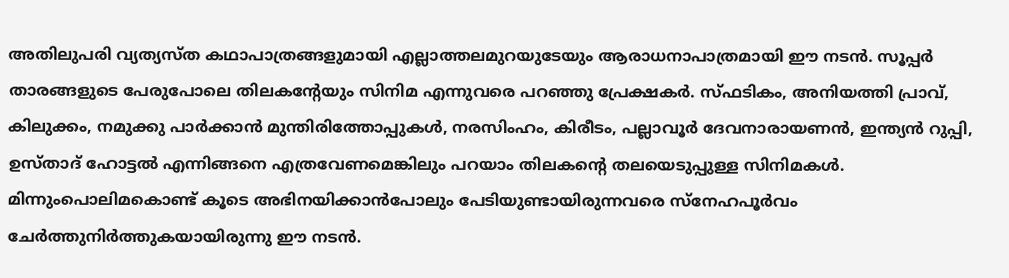അതിലുപരി വ്യത്യസ്ത കഥാപാത്രങ്ങളുമായി എല്ലാത്തലമുറയുടേയും ആരാധനാപാത്രമായി ഈ നടന്‍. സൂപ്പര്‍ താരങ്ങളുടെ പേരുപോലെ തിലകന്റേയും സിനിമ എന്നുവരെ പറഞ്ഞു പ്രേക്ഷകര്‍. സ്ഫടികം, അനിയത്തി പ്രാവ്, കിലുക്കം, നമുക്കു പാര്‍ക്കാന്‍ മുന്തിരിത്തോപ്പുകള്‍, നരസിംഹം, കിരീടം, പല്ലാവൂര്‍ ദേവനാരായണന്‍, ഇന്ത്യന്‍ റുപ്പി, ഉസ്താദ് ഹോട്ടല്‍ എന്നിങ്ങനെ എത്രവേണമെങ്കിലും പറയാം തിലകന്റെ തലയെടുപ്പുള്ള സിനിമകള്‍. മിന്നുംപൊലിമകൊണ്ട് കൂടെ അഭിനയിക്കാന്‍പോലും പേടിയുണ്ടായിരുന്നവരെ സ്‌നേഹപൂര്‍വം ചേര്‍ത്തുനിര്‍ത്തുകയായിരുന്നു ഈ നടന്‍.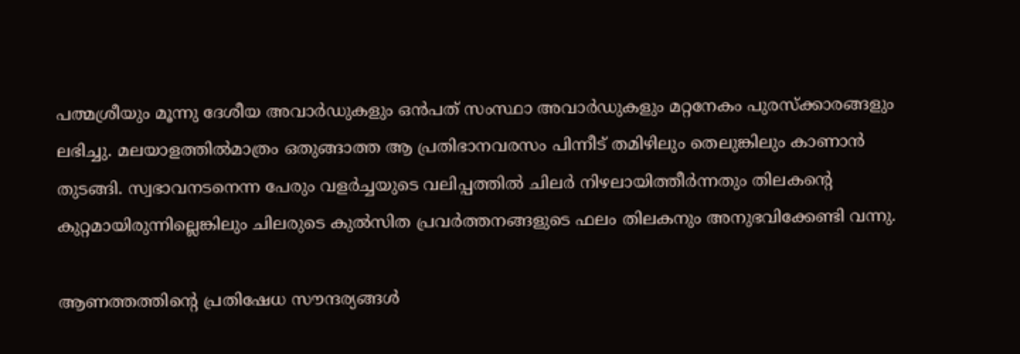പത്മശ്രീയും മൂന്നു ദേശീയ അവാര്‍ഡുകളും ഒന്‍പത് സംസ്ഥാ അവാര്‍ഡുകളും മറ്റനേകം പുരസ്‌ക്കാരങ്ങളും ലഭിച്ചു. മലയാളത്തില്‍മാത്രം ഒതുങ്ങാത്ത ആ പ്രതിഭാനവരസം പിന്നീട് തമിഴിലും തെലുങ്കിലും കാണാന്‍ തുടങ്ങി. സ്വഭാവനടനെന്ന പേരും വളര്‍ച്ചയുടെ വലിപ്പത്തില്‍ ചിലര്‍ നിഴലായിത്തീര്‍ന്നതും തിലകന്റെ കുറ്റമായിരുന്നില്ലെങ്കിലും ചിലരുടെ കുല്‍സിത പ്രവര്‍ത്തനങ്ങളുടെ ഫലം തിലകനും അനുഭവിക്കേണ്ടി വന്നു.

ആണത്തത്തിന്റെ പ്രതിഷേധ സൗന്ദര്യങ്ങള്‍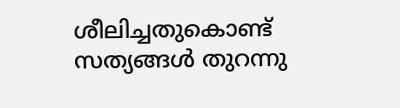ശീലിച്ചതുകൊണ്ട് സത്യങ്ങള്‍ തുറന്നു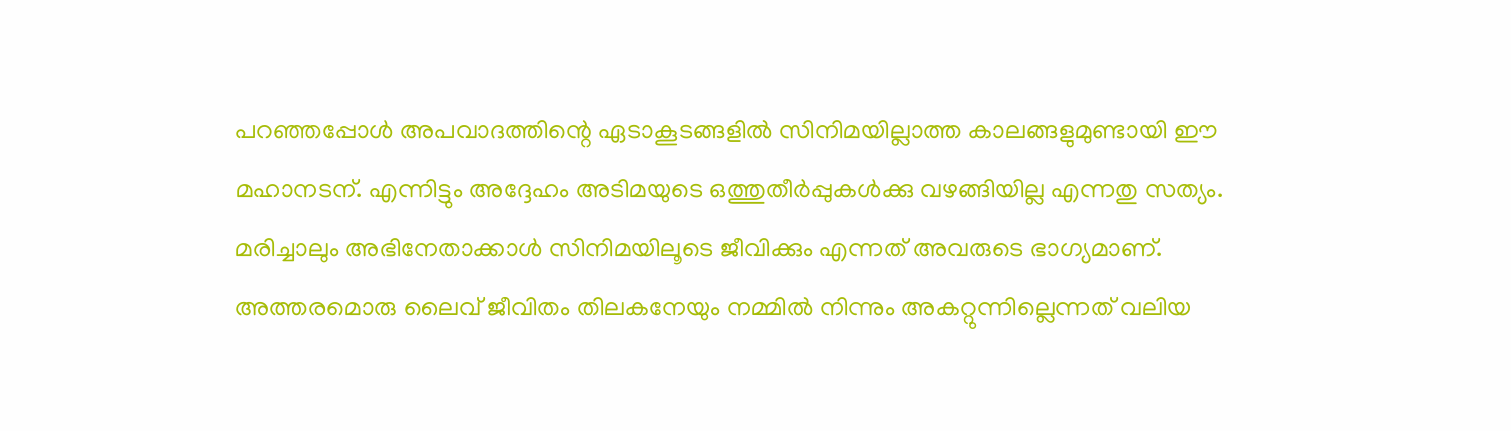പറഞ്ഞപ്പോള്‍ അപവാദത്തിന്റെ ഏടാകൂടങ്ങളില്‍ സിനിമയില്ലാത്ത കാലങ്ങളുമുണ്ടായി ഈ മഹാനടന്. എന്നിട്ടും അദ്ദേഹം അടിമയുടെ ഒത്തുതീര്‍പ്പുകള്‍ക്കു വഴങ്ങിയില്ല എന്നതു സത്യം. മരിച്ചാലും അഭിനേതാക്കാള്‍ സിനിമയിലൂടെ ജീവിക്കും എന്നത് അവരുടെ ഭാഗ്യമാണ്. അത്തരമൊരു ലൈവ് ജീവിതം തിലകനേയും നമ്മില്‍ നിന്നും അകറ്റുന്നില്ലെന്നത് വലിയ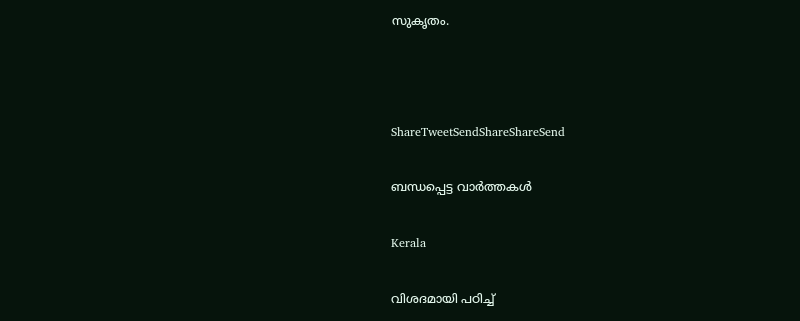സുകൃതം.



ShareTweetSendShareShareSend

ബന്ധപ്പെട്ട വാര്‍ത്തകള്‍

Kerala

വിശദമായി പഠിച്ച്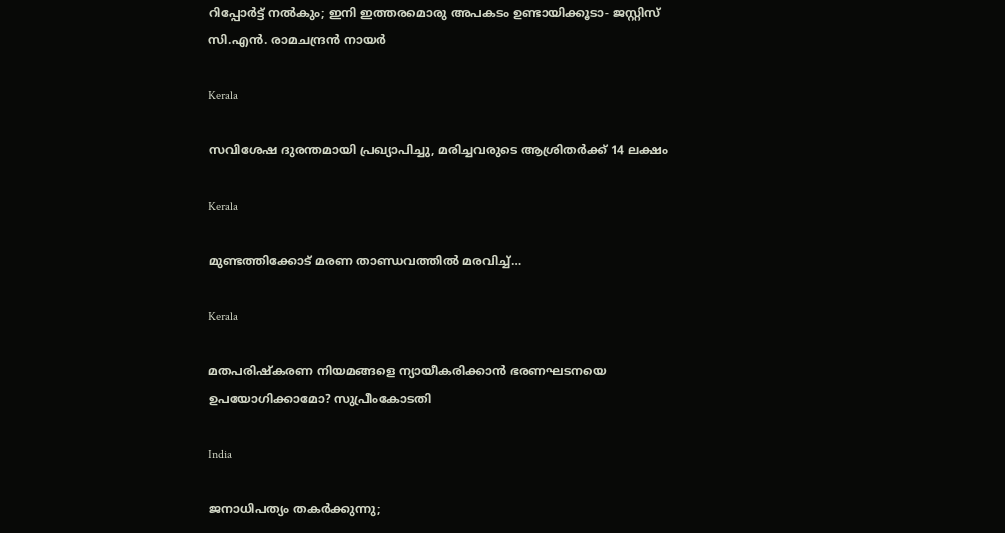റിപ്പോര്‍ട്ട് നല്‍കും; ഇനി ഇത്തരമൊരു അപകടം ഉണ്ടായിക്കൂടാ- ജസ്റ്റിസ് സി.എന്‍. രാമചന്ദ്രന്‍ നായര്‍

Kerala

സവിശേഷ ദുരന്തമായി പ്രഖ്യാപിച്ചു, മരിച്ചവരുടെ ആശ്രിതര്‍ക്ക് 14 ലക്ഷം

Kerala

മുണ്ടത്തിക്കോട്‌ മരണ താണ്ഡവത്തില്‍ മരവിച്ച്…

Kerala

മതപരിഷ്‌കരണ നിയമങ്ങളെ ന്യായീകരിക്കാന്‍ ഭരണഘടനയെ ഉപയോഗിക്കാമോ? സുപ്രീംകോടതി

India

ജനാധിപത്യം തകര്‍ക്കുന്നു;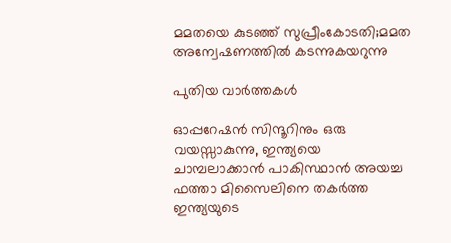മമതയെ കുടഞ്ഞ് സുപ്രീംകോടതി;മമത അന്വേഷണത്തില്‍ കടന്നുകയറുന്നു

പുതിയ വാര്‍ത്തകള്‍

ഓപ്പറേഷന്‍ സിന്ദൂറിനും ഒരു വയസ്സാകുന്നു, ഇന്ത്യയെ ചാമ്പലാക്കാന്‍ പാകിസ്ഥാന്‍ അയച്ച ഫത്താ മിസൈലിനെ തകര്‍ത്ത ഇന്ത്യയുടെ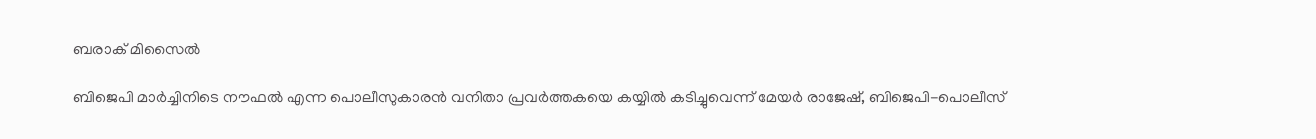ബരാക് മിസൈല്‍

ബിജെപി മാര്‍ച്ചിനിടെ നൗഫല്‍ എന്ന പൊലീസുകാരന്‍ വനിതാ പ്രവര്‍ത്തകയെ കയ്യില്‍ കടിച്ചുവെന്ന് മേയര്‍ രാജേഷ്, ബിജെപി-പൊലീസ്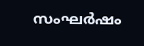സംഘര്‍ഷം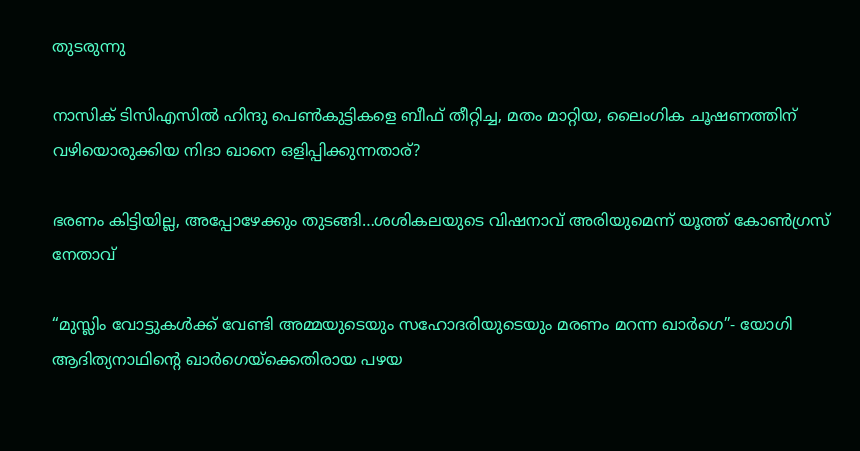തുടരുന്നു

നാസിക് ടിസിഎസില്‍ ഹിന്ദു പെണ്‍കുട്ടികളെ ബീഫ് തീറ്റിച്ച, മതം മാറ്റിയ, ലൈംഗിക ചൂഷണത്തിന് വഴിയൊരുക്കിയ നിദാ ഖാനെ ഒളിപ്പിക്കുന്നതാര്?

ഭരണം കിട്ടിയില്ല, അപ്പോഴേക്കും തുടങ്ങി…ശശികലയുടെ വിഷനാവ് അരിയുമെന്ന് യൂത്ത് കോണ്‍ഗ്രസ് നേതാവ്

“മുസ്ലിം വോട്ടുകള്‍ക്ക് വേണ്ടി അമ്മയുടെയും സഹോദരിയുടെയും മരണം മറന്ന ഖാര്‍ഗെ”- യോഗി ആദിത്യനാഥിന്റെ ഖാര്‍ഗെയ്‌ക്കെതിരായ പഴയ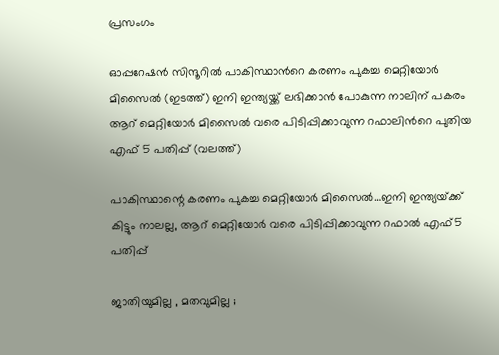പ്രസംഗം

ഓപ്പറേഷന്‍ സിന്ദൂറില്‍ പാകിസ്ഥാന്‍റെ കരണം പുകച്ച മെറ്റിയോര്‍ മിസൈല്‍ (ഇടത്ത്) ഇനി ഇന്ത്യയ്ക്ക് ലഭിക്കാന്‍ പോകുന്ന നാലിന് പകരം ആറ് മെറ്റിയോര്‍ മിസൈല്‍ വരെ പിടിപ്പിക്കാവുന്ന റഫാലിന്‍റെ പുതിയ എഫ് 5 പതിപ്പ് (വലത്ത്)

പാകിസ്ഥാന്റെ കരണം പുകച്ച മെറ്റിയോര്‍ മിസൈല്‍…ഇനി ഇന്ത്യയ്‌ക്ക് കിട്ടും നാലല്ല, ആറ് മെറ്റിയോര്‍ വരെ പിടിപ്പിക്കാവുന്ന റഫാല്‍ എഫ്5 പതിപ്പ്

ജാതിയുമില്ല , മതവുമില്ല ;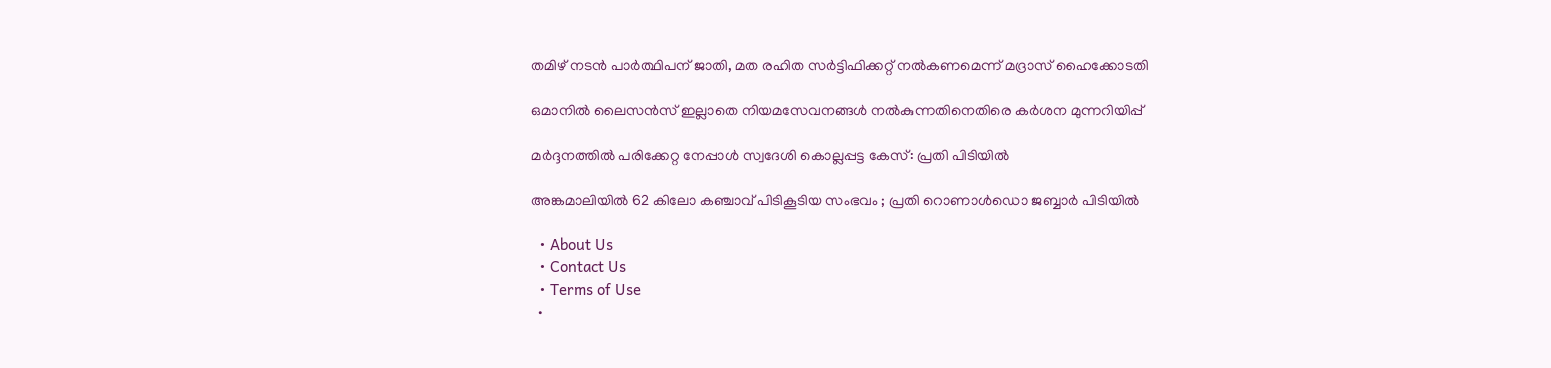തമിഴ് നടൻ പാർത്ഥിപന് ജാതി, മത രഹിത സർട്ടിഫിക്കറ്റ് നൽകണമെന്ന് മദ്രാസ് ഹൈക്കോടതി

ഒമാനിൽ ലൈസൻസ് ഇല്ലാതെ നിയമസേവനങ്ങൾ നൽകുന്നതിനെതിരെ കർശന മുന്നറിയിപ്പ്

മർദ്ദനത്തിൽ പരിക്കേറ്റ നേപ്പാൾ സ്വദേശി കൊല്ലപ്പട്ട കേസ്: പ്രതി പിടിയിൽ

അങ്കമാലിയിൽ 62 കിലോ കഞ്ചാവ് പിടികൂടിയ സംഭവം ; പ്രതി റൊണാൾഡൊ ജബ്ബാർ പിടിയിൽ

  • About Us
  • Contact Us
  • Terms of Use
  •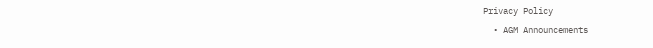Privacy Policy
  • AGM Announcements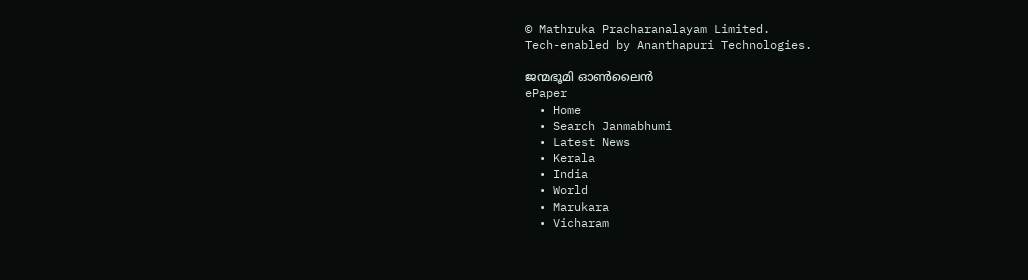© Mathruka Pracharanalayam Limited.
Tech-enabled by Ananthapuri Technologies.

ജന്മഭൂമി ഓണ്‍ലൈന്‍
ePaper
  • Home
  • Search Janmabhumi
  • Latest News
  • Kerala
  • India
  • World
  • Marukara
  • Vicharam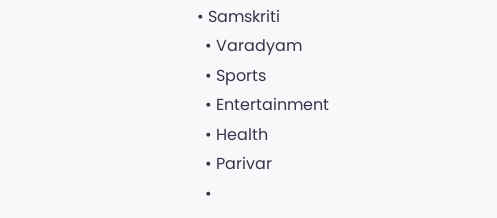• Samskriti
  • Varadyam
  • Sports
  • Entertainment
  • Health
  • Parivar
  •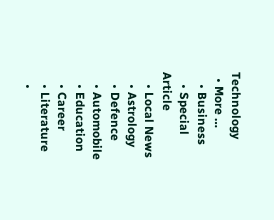Technology
  • More …
    • Business
    • Special Article
    • Local News
    • Astrology
    • Defence
    • Automobile
    • Education
    • Career
    • Literature
    •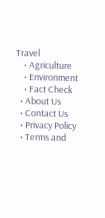Travel
    • Agriculture
    • Environment
    • Fact Check
  • About Us
  • Contact Us
  • Privacy Policy
  • Terms and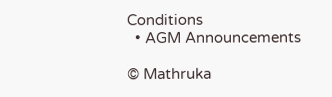Conditions
  • AGM Announcements

© Mathruka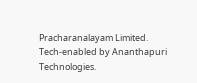Pracharanalayam Limited.
Tech-enabled by Ananthapuri Technologies.